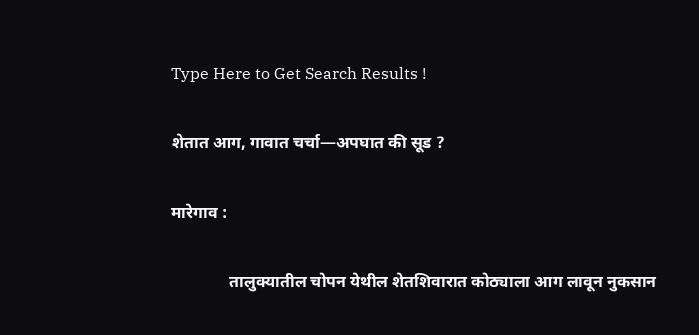Type Here to Get Search Results !

शेतात आग, गावात चर्चा—अपघात की सूड ?

मारेगाव :

              तालुक्यातील चोपन येथील शेतशिवारात कोठ्याला आग लावून नुकसान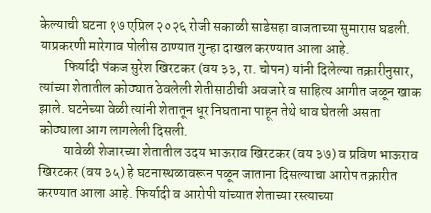केल्याची घटना १७ एप्रिल २०२६ रोजी सकाळी साडेसहा वाजताच्या सुमारास घडली. याप्रकरणी मारेगाव पोलीस ठाण्यात गुन्हा दाखल करण्यात आला आहे.
         फिर्यादी पंकज सुरेश खिरटकर (वय ३३, रा. चोपन) यांनी दिलेल्या तक्रारीनुसार, त्यांच्या शेतातील कोठ्यात ठेवलेली शेतीसाठीची अवजारे व साहित्य आगीत जळून खाक झाले. घटनेच्या वेळी त्यांनी शेतातून धूर निघताना पाहून तेथे धाव घेतली असता कोठ्याला आग लागलेली दिसली.
         यावेळी शेजारच्या शेतातील उदय भाऊराव खिरटकर (वय ३७) व प्रविण भाऊराव खिरटकर (वय ३५) हे घटनास्थळावरून पळून जाताना दिसल्याचा आरोप तक्रारीत करण्यात आला आहे. फिर्यादी व आरोपी यांच्यात शेताच्या रस्त्याच्या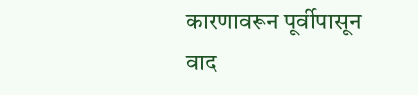कारणावरून पूर्वीपासून वाद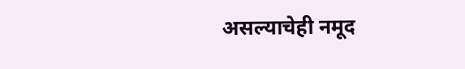असल्याचेही नमूद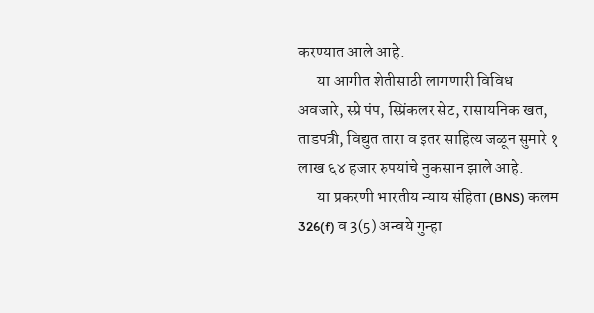करण्यात आले आहे.
      या आगीत शेतीसाठी लागणारी विविध अवजारे, स्प्रे पंप, स्प्रिंकलर सेट, रासायनिक खत, ताडपत्री, विद्युत तारा व इतर साहित्य जळून सुमारे १ लाख ६४ हजार रुपयांचे नुकसान झाले आहे.
      या प्रकरणी भारतीय न्याय संहिता (BNS) कलम 326(f) व 3(5) अन्वये गुन्हा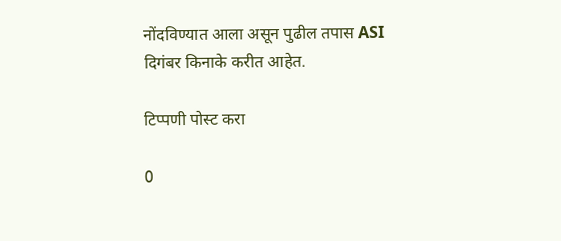नोंदविण्यात आला असून पुढील तपास ASI दिगंबर किनाके करीत आहेत.

टिप्पणी पोस्ट करा

0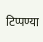टिप्पण्या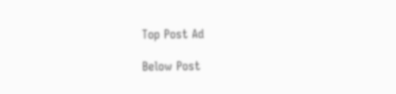Top Post Ad

Below Post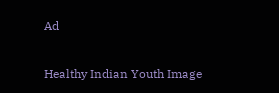Ad

Healthy Indian Youth Image